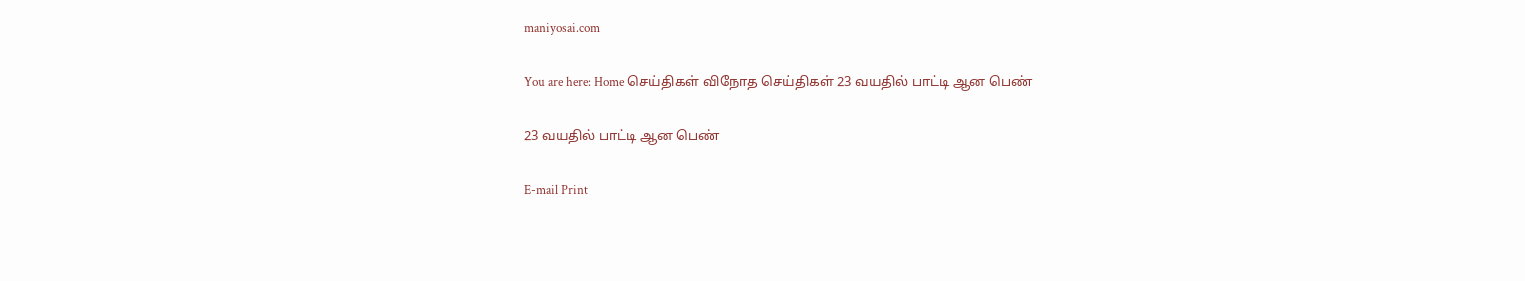maniyosai.com

You are here: Home செய்திகள் விநோத செய்திகள் 23 வயதில் பாட்டி ஆன பெண்

23 வயதில் பாட்டி ஆன பெண்

E-mail Print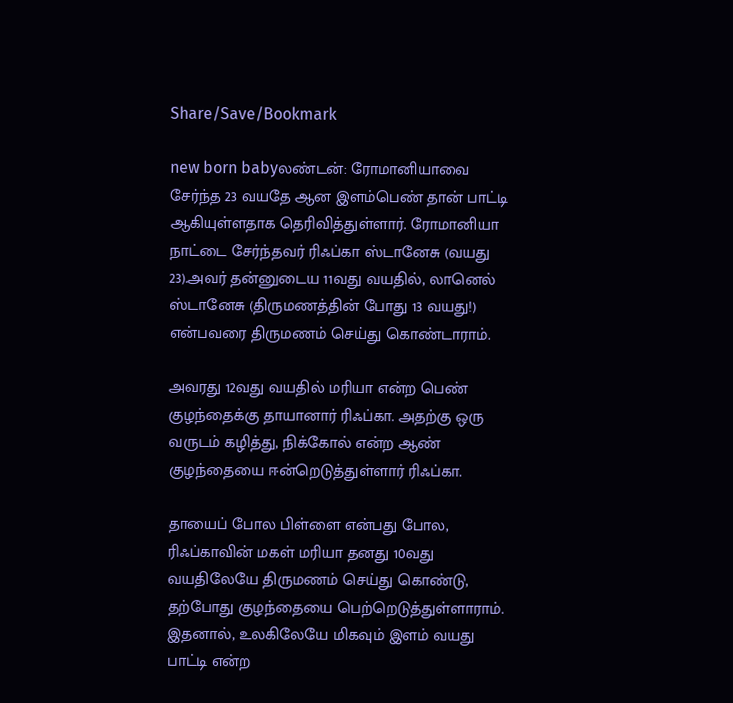Share/Save/Bookmark

new born babyலண்டன்: ரோமானியாவை சேர்ந்த 23 வயதே ஆன இளம்பெண் தான் பாட்டி ஆகியுள்ளதாக தெரிவித்துள்ளார். ரோமானியா நாட்டை சேர்ந்தவர் ரிஃப்கா ஸ்டானேசு (வயது 23).அவர் தன்னுடைய 11வது வயதில், லானெல் ஸ்டானேசு (திருமணத்தின் போது 13 வயது!) என்பவரை திருமணம் செய்து கொண்டாராம்.

அவரது 12வது வயதில் மரியா என்ற பெண் குழந்தைக்கு தாயானார் ரிஃப்கா. அதற்கு ஒரு வருடம் கழித்து, நிக்கோல் என்ற ஆண் குழந்தையை ஈன்றெடுத்துள்ளார் ரிஃப்கா.

தாயைப் போல பிள்ளை என்பது போல, ரிஃப்காவின் மகள் மரியா தனது 10வது வயதிலேயே திருமணம் செய்து கொண்டு, தற்போது குழந்தையை பெற்றெடுத்துள்ளாராம். இதனால், உலகிலேயே மிகவும் இளம் வயது பாட்டி என்ற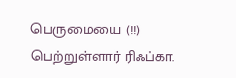பெருமையை (!!) பெற்றுள்ளார் ரிஃப்கா.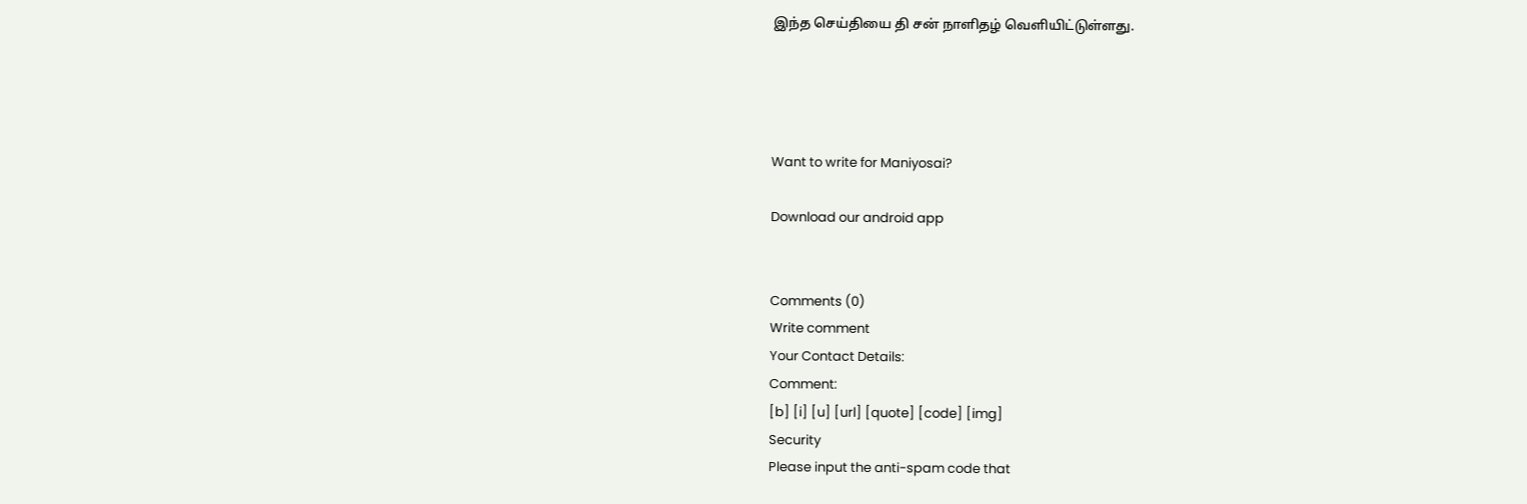இந்த செய்தியை தி சன் நாளிதழ் வெளியிட்டுள்ளது.




Want to write for Maniyosai?

Download our android app


Comments (0)
Write comment
Your Contact Details:
Comment:
[b] [i] [u] [url] [quote] [code] [img]
Security
Please input the anti-spam code that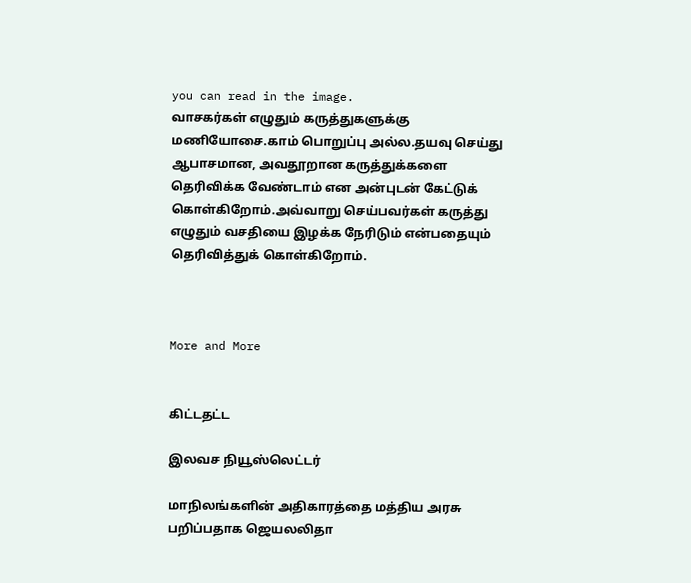you can read in the image.
வாசகர்கள் எழுதும் கருத்துகளுக்கு மணியோசை.காம் பொறுப்பு அல்ல.தயவு செய்து ஆபாசமான, அவதூறான கருத்துக்களை தெரிவிக்க வேண்டாம் என அன்புடன் கேட்டுக் கொள்கிறோம்.அவ்வாறு செய்பவர்கள் கருத்து எழுதும் வசதியை இழக்க நேரிடும் என்பதையும் தெரிவித்துக் கொள்கிறோம்.



More and More


கிட்டதட்ட

இலவச நியூஸ்லெட்டர்

மாநிலங்களின் அதிகாரத்தை மத்திய அரசு பறிப்பதாக ஜெயலலிதா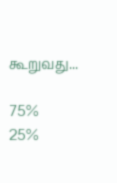கூறுவது...

75%
25%